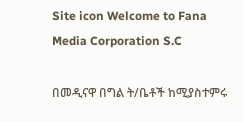Site icon Welcome to Fana Media Corporation S.C

በመዲናዋ በግል ት/ቤቶች ከሚያስተምሩ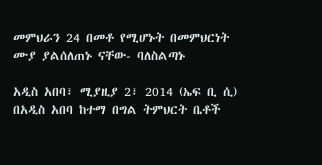መምህራን 24 በመቶ የሚሆኑት በመምህርነት ሙያ ያልሰለጠኑ ናቸው- ባለስልጣኑ

አዲስ አበባ፣ ሚያዚያ 2፣ 2014 (ኤፍ ቢ ሲ) በአዲስ አበባ ከተማ በግል ትምህርት ቤቶች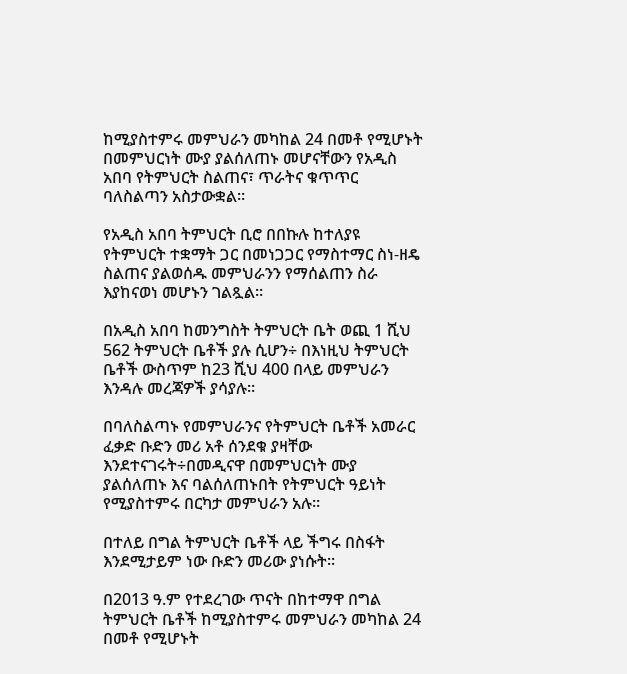ከሚያስተምሩ መምህራን መካከል 24 በመቶ የሚሆኑት በመምህርነት ሙያ ያልሰለጠኑ መሆናቸውን የአዲስ አበባ የትምህርት ስልጠና፣ ጥራትና ቁጥጥር ባለስልጣን አስታውቋል።

የአዲስ አበባ ትምህርት ቢሮ በበኩሉ ከተለያዩ የትምህርት ተቋማት ጋር በመነጋጋር የማስተማር ስነ-ዘዴ ስልጠና ያልወሰዱ መምህራንን የማሰልጠን ስራ እያከናወነ መሆኑን ገልጿል።

በአዲስ አበባ ከመንግስት ትምህርት ቤት ወጪ 1 ሺህ 562 ትምህርት ቤቶች ያሉ ሲሆን÷ በእነዚህ ትምህርት ቤቶች ውስጥም ከ23 ሺህ 400 በላይ መምህራን እንዳሉ መረጃዎች ያሳያሉ።

በባለስልጣኑ የመምህራንና የትምህርት ቤቶች አመራር ፈቃድ ቡድን መሪ አቶ ሰንደቁ ያዛቸው እንደተናገሩት÷በመዲናዋ በመምህርነት ሙያ ያልሰለጠኑ እና ባልሰለጠኑበት የትምህርት ዓይነት የሚያስተምሩ በርካታ መምህራን አሉ።

በተለይ በግል ትምህርት ቤቶች ላይ ችግሩ በስፋት እንደሚታይም ነው ቡድን መሪው ያነሱት፡፡

በ2013 ዓ.ም የተደረገው ጥናት በከተማዋ በግል ትምህርት ቤቶች ከሚያስተምሩ መምህራን መካከል 24 በመቶ የሚሆኑት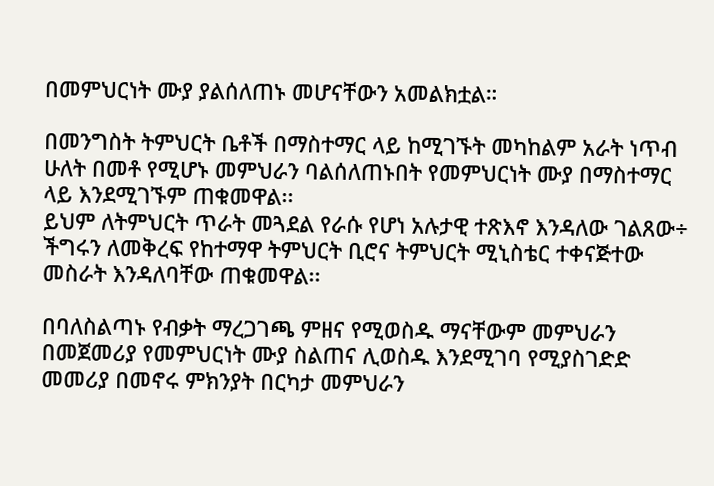በመምህርነት ሙያ ያልሰለጠኑ መሆናቸውን አመልክቷል።

በመንግስት ትምህርት ቤቶች በማስተማር ላይ ከሚገኙት መካከልም አራት ነጥብ ሁለት በመቶ የሚሆኑ መምህራን ባልሰለጠኑበት የመምህርነት ሙያ በማስተማር ላይ እንደሚገኙም ጠቁመዋል፡፡
ይህም ለትምህርት ጥራት መጓደል የራሱ የሆነ አሉታዊ ተጽእኖ እንዳለው ገልጸው÷ ችግሩን ለመቅረፍ የከተማዋ ትምህርት ቢሮና ትምህርት ሚኒስቴር ተቀናጅተው መስራት እንዳለባቸው ጠቁመዋል፡፡

በባለስልጣኑ የብቃት ማረጋገጫ ምዘና የሚወስዱ ማናቸውም መምህራን በመጀመሪያ የመምህርነት ሙያ ስልጠና ሊወስዱ እንደሚገባ የሚያስገድድ መመሪያ በመኖሩ ምክንያት በርካታ መምህራን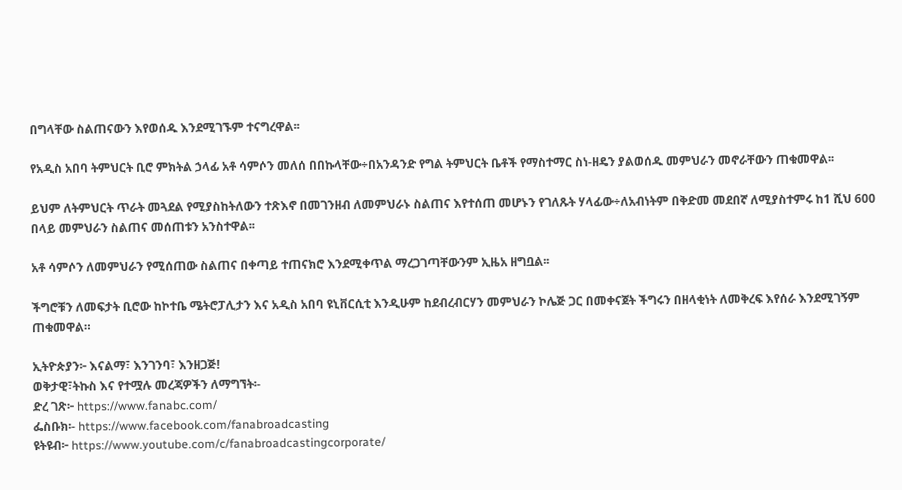በግላቸው ስልጠናውን እየወሰዱ እንደሚገኙም ተናግረዋል፡፡

የአዲስ አበባ ትምህርት ቢሮ ምክትል ኃላፊ አቶ ሳምሶን መለሰ በበኩላቸው÷በአንዳንድ የግል ትምህርት ቤቶች የማስተማር ስነ-ዘዴን ያልወሰዱ መምህራን መኖራቸውን ጠቁመዋል፡፡

ይህም ለትምህርት ጥራት መጓደል የሚያስከትለውን ተጽእኖ በመገንዘብ ለመምህራኑ ስልጠና እየተሰጠ መሆኑን የገለጹት ሃላፊው÷ለአብነትም በቅድመ መደበኛ ለሚያስተምሩ ከ1 ሺህ 600 በላይ መምህራን ስልጠና መሰጠቱን አንስተዋል፡፡

አቶ ሳምሶን ለመምህራን የሚሰጠው ስልጠና በቀጣይ ተጠናክሮ እንደሚቀጥል ማረጋገጣቸውንም ኢዜአ ዘግቧል፡፡

ችግሮቹን ለመፍታት ቢሮው ከኮተቤ ሜትሮፓሊታን እና አዲስ አበባ ዩኒቨርሲቲ እንዲሁም ከደብረብርሃን መምህራን ኮሌጅ ጋር በመቀናጀት ችግሩን በዘላቂነት ለመቅረፍ እየሰራ እንደሚገኝም ጠቁመዋል።

ኢትዮጵያን፦ እናልማ፣ እንገንባ፣ እንዘጋጅ!
ወቅታዊ፣ትኩስ እና የተሟሉ መረጃዎችን ለማግኘት፡-
ድረ ገጽ፦ https://www.fanabc.com/
ፌስቡክ፡- https://www.facebook.com/fanabroadcasting
ዩትዩብ፦ https://www.youtube.com/c/fanabroadcastingcorporate/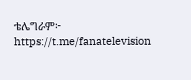ቴሌግራም፦ https://t.me/fanatelevision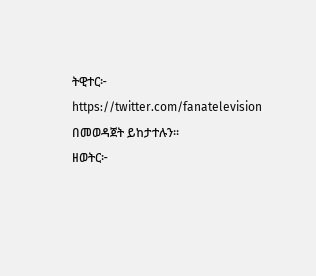ትዊተር፦ https://twitter.com/fanatelevision በመወዳጀት ይከታተሉን፡፡
ዘወትር፦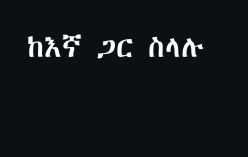ከእኛ ጋር ስላሉ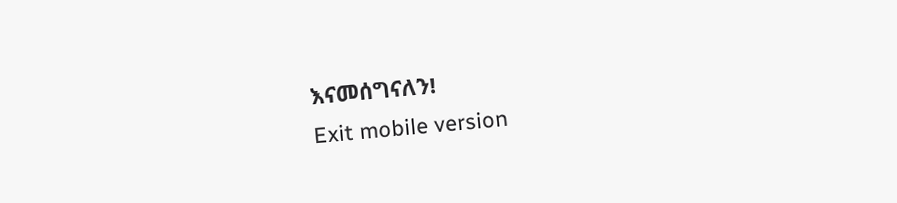እናመሰግናለን!
Exit mobile version